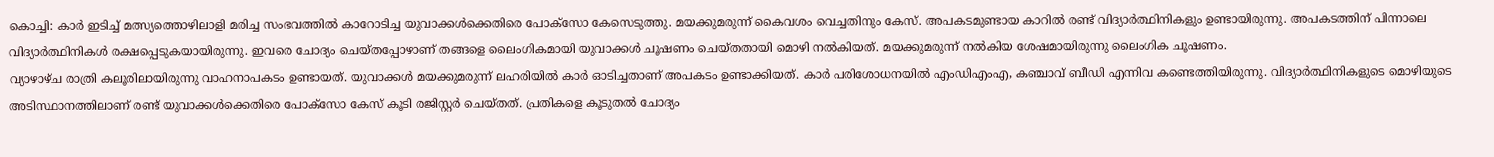കൊച്ചി: കാർ ഇടിച്ച് മത്സ്യത്തൊഴിലാളി മരിച്ച സംഭവത്തിൽ കാറോടിച്ച യുവാക്കൾക്കെതിരെ പോക്സോ കേസെടുത്തു. മയക്കുമരുന്ന് കൈവശം വെച്ചതിനും കേസ്. അപകടമുണ്ടായ കാറിൽ രണ്ട് വിദ്യാർത്ഥിനികളും ഉണ്ടായിരുന്നു. അപകടത്തിന് പിന്നാലെ വിദ്യാർത്ഥിനികൾ രക്ഷപ്പെടുകയായിരുന്നു. ഇവരെ ചോദ്യം ചെയ്തപ്പോഴാണ് തങ്ങളെ ലൈംഗികമായി യുവാക്കൾ ചൂഷണം ചെയ്തതായി മൊഴി നൽകിയത്. മയക്കുമരുന്ന് നൽകിയ ശേഷമായിരുന്നു ലൈംഗിക ചൂഷണം.
വ്യാഴാഴ്ച രാത്രി കലൂരിലായിരുന്നു വാഹനാപകടം ഉണ്ടായത്. യുവാക്കൾ മയക്കുമരുന്ന് ലഹരിയിൽ കാർ ഓടിച്ചതാണ് അപകടം ഉണ്ടാക്കിയത്. കാർ പരിശോധനയിൽ എംഡിഎംഎ, കഞ്ചാവ് ബീഡി എന്നിവ കണ്ടെത്തിയിരുന്നു. വിദ്യാർത്ഥിനികളുടെ മൊഴിയുടെ അടിസ്ഥാനത്തിലാണ് രണ്ട് യുവാക്കൾക്കെതിരെ പോക്സോ കേസ് കൂടി രജിസ്റ്റർ ചെയ്തത്. പ്രതികളെ കൂടുതൽ ചോദ്യം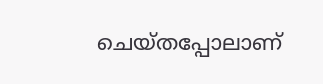ചെയ്തപ്പോലാണ്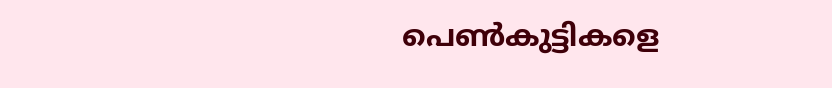പെൺകുട്ടികളെ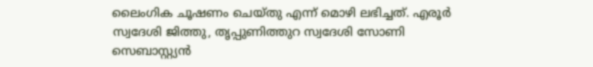ലൈംഗിക ചൂഷണം ചെയ്തു എന്ന് മൊഴി ലഭിച്ചത്. എരൂർ സ്വദേശി ജിത്തു, തൃപ്പുണിത്തുറ സ്വദേശി സോണി സെബാസ്റ്റ്യൻ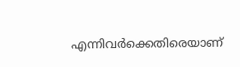എന്നിവർക്കെതിരെയാണ്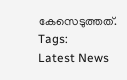കേസെടുത്തത്.
Tags:
Latest News